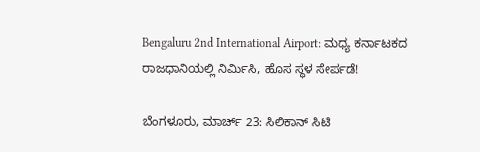Bengaluru 2nd International Airport: ಮಧ್ಯ ಕರ್ನಾಟಕದ ರಾಜಧಾನಿಯಲ್ಲಿ ನಿರ್ಮಿಸಿ, ಹೊಸ ಸ್ಥಳ ಸೇರ್ಪಡೆ!

ಬೆಂಗಳೂರು, ಮಾರ್ಚ್ 23: ಸಿಲಿಕಾನ್ ಸಿಟಿ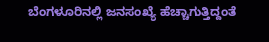ಬೆಂಗಳೂರಿನಲ್ಲಿ ಜನಸಂಖ್ಯೆ ಹೆಚ್ಚಾಗುತ್ತಿದ್ದಂತೆ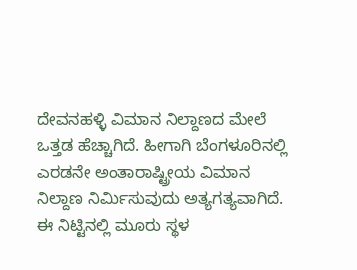ದೇವನಹಳ್ಳಿ ವಿಮಾನ ನಿಲ್ದಾಣದ ಮೇಲೆ ಒತ್ತಡ ಹೆಚ್ಚಾಗಿದೆ. ಹೀಗಾಗಿ ಬೆಂಗಳೂರಿನಲ್ಲಿ ಎರಡನೇ ಅಂತಾರಾಷ್ಟ್ರೀಯ ವಿಮಾನ ನಿಲ್ದಾಣ ನಿರ್ಮಿಸುವುದು ಅತ್ಯಗತ್ಯವಾಗಿದೆ. ಈ ನಿಟ್ಟಿನಲ್ಲಿ ಮೂರು ಸ್ಥಳ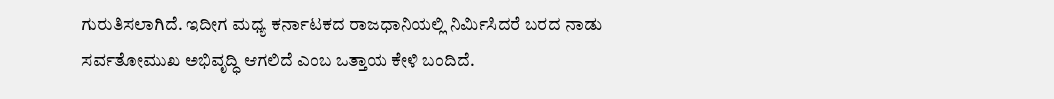ಗುರುತಿಸಲಾಗಿದೆ. ಇದೀಗ ಮಧ್ಯ ಕರ್ನಾಟಕದ ರಾಜಧಾನಿಯಲ್ಲಿ ನಿರ್ಮಿಸಿದರೆ ಬರದ ನಾಡು ಸರ್ವತೋಮುಖ ಅಭಿವೃದ್ಧಿ ಆಗಲಿದೆ ಎಂಬ ಒತ್ತಾಯ ಕೇಳಿ ಬಂದಿದೆ.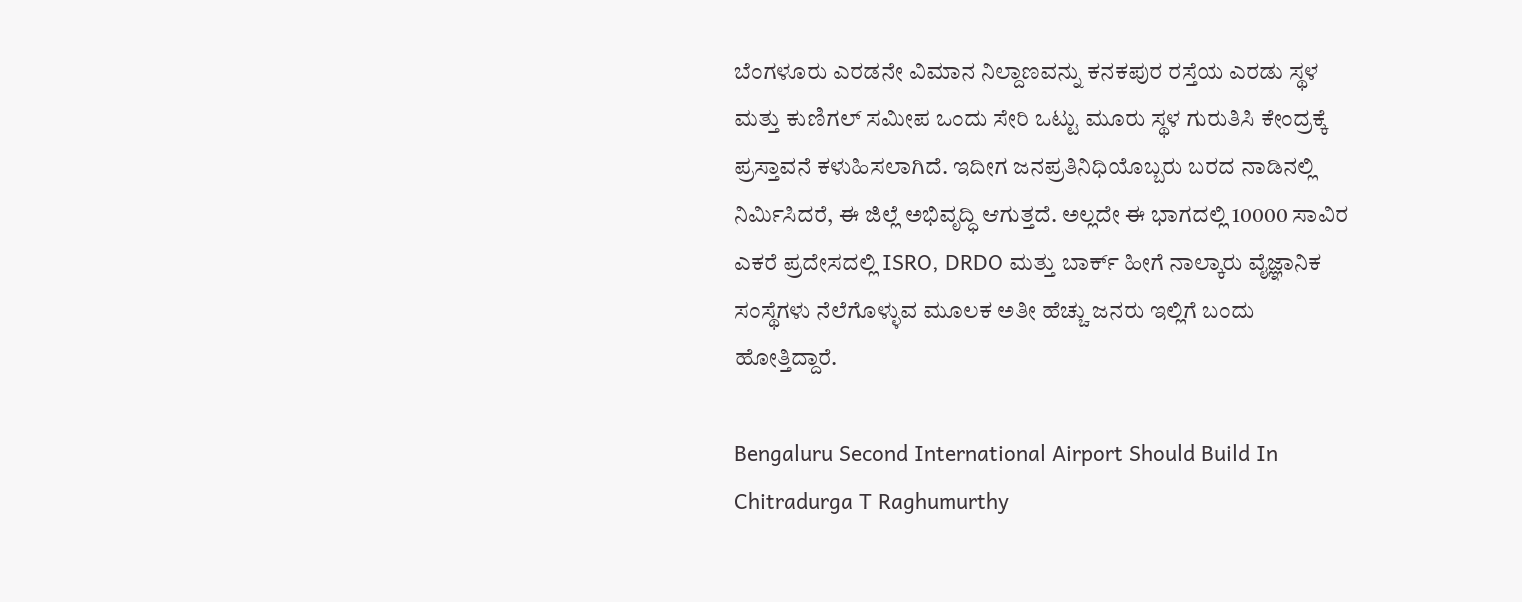ಬೆಂಗಳೂರು ಎರಡನೇ ವಿಮಾನ ನಿಲ್ದಾಣವನ್ನು ಕನಕಪುರ ರಸ್ತೆಯ ಎರಡು ಸ್ಥಳ ಮತ್ತು ಕುಣಿಗಲ್ ಸಮೀಪ ಒಂದು ಸೇರಿ ಒಟ್ಟು ಮೂರು ಸ್ಥಳ ಗುರುತಿಸಿ ಕೇಂದ್ರಕ್ಕೆ ಪ್ರಸ್ತಾವನೆ ಕಳುಹಿಸಲಾಗಿದೆ. ಇದೀಗ ಜನಪ್ರತಿನಿಧಿಯೊಬ್ಬರು ಬರದ ನಾಡಿನಲ್ಲಿ ನಿರ್ಮಿಸಿದರೆ, ಈ ಜಿಲ್ಲೆ ಅಭಿವೃದ್ಧಿ ಆಗುತ್ತದೆ. ಅಲ್ಲದೇ ಈ ಭಾಗದಲ್ಲಿ 10000 ಸಾವಿರ ಎಕರೆ ಪ್ರದೇಸದಲ್ಲಿ ISRO, DRDO ಮತ್ತು ಬಾರ್ಕ್ ಹೀಗೆ ನಾಲ್ಕಾರು ವೈಜ್ಞಾನಿಕ ಸಂಸ್ಥೆಗಳು ನೆಲೆಗೊಳ್ಳುವ ಮೂಲಕ ಅತೀ ಹೆಚ್ಚು ಜನರು ಇಲ್ಲಿಗೆ ಬಂದು ಹೋತ್ತಿದ್ದಾರೆ.

Bengaluru Second International Airport Should Build In Chitradurga T Raghumurthy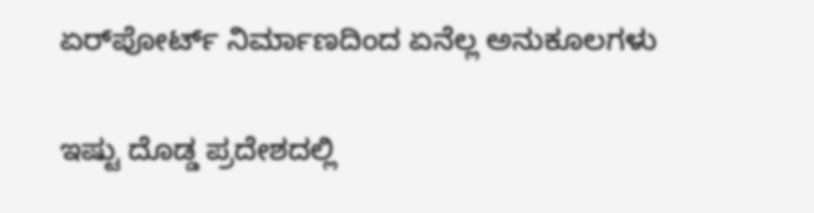ಏರ್‌ಪೋರ್ಟ್‌ ನಿರ್ಮಾಣದಿಂದ ಏನೆಲ್ಲ ಅನುಕೂಲಗಳು

ಇಷ್ಟು ದೊಡ್ಡ ಪ್ರದೇಶದಲ್ಲಿ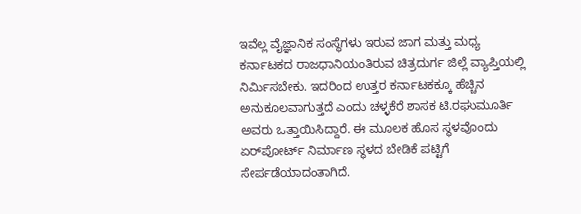ಇವೆಲ್ಲ ವೈಜ್ಞಾನಿಕ ಸಂಸ್ಥೆಗಳು ಇರುವ ಜಾಗ ಮತ್ತು ಮಧ್ಯ ಕರ್ನಾಟಕದ ರಾಜಧಾನಿಯಂತಿರುವ ಚಿತ್ರದುರ್ಗ ಜಿಲ್ಲೆ ವ್ಯಾಪ್ತಿಯಲ್ಲಿ ನಿರ್ಮಿಸಬೇಕು. ಇದರಿಂದ ಉತ್ತರ ಕರ್ನಾಟಕಕ್ಕೂ ಹೆಚ್ಚಿನ ಅನುಕೂಲವಾಗುತ್ತದೆ ಎಂದು ಚಳ್ಳಕೆರೆ ಶಾಸಕ ಟಿ.ರಘುಮೂರ್ತಿ ಅವರು ಒತ್ತಾಯಿಸಿದ್ದಾರೆ. ಈ ಮೂಲಕ ಹೊಸ ಸ್ಥಳವೊಂದು ಏರ್‌ಪೋರ್ಟ್ ನಿರ್ಮಾಣ ಸ್ಥಳದ ಬೇಡಿಕೆ ಪಟ್ಟಿಗೆ ಸೇರ್ಪಡೆಯಾದಂತಾಗಿದೆ.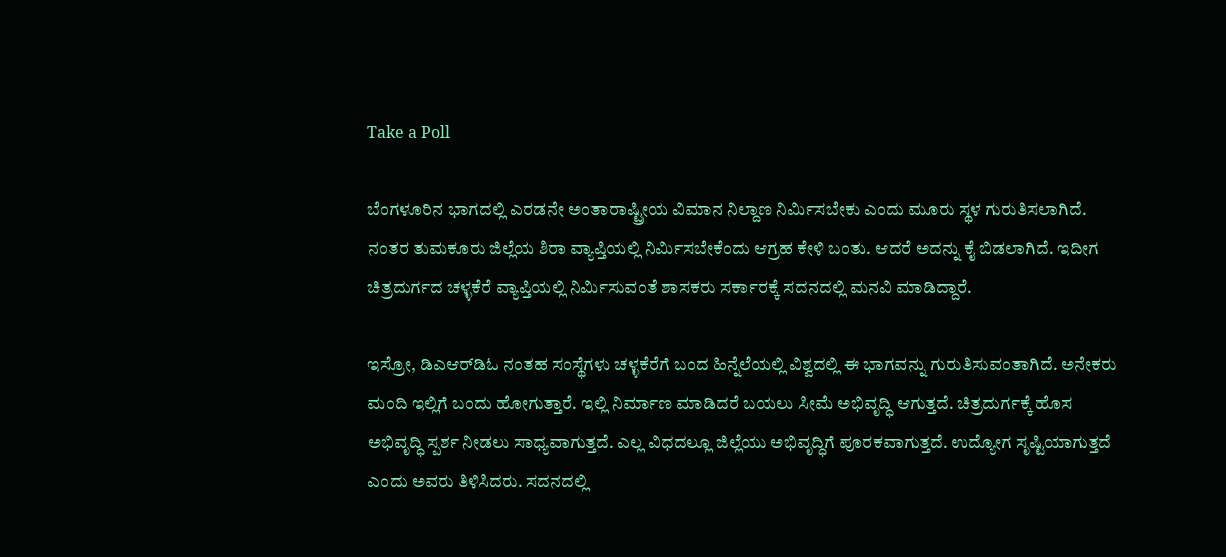Take a Poll

ಬೆಂಗಳೂರಿನ ಭಾಗದಲ್ಲಿ ಎರಡನೇ ಅಂತಾರಾಷ್ಟ್ರೀಯ ವಿಮಾನ ನಿಲ್ದಾಣ ನಿರ್ಮಿಸಬೇಕು ಎಂದು ಮೂರು ಸ್ಥಳ ಗುರುತಿಸಲಾಗಿದೆ. ನಂತರ ತುಮಕೂರು ಜಿಲ್ಲೆಯ ಶಿರಾ ವ್ಯಾಪ್ತಿಯಲ್ಲಿ ನಿರ್ಮಿಸಬೇಕೆಂದು ಆಗ್ರಹ ಕೇಳಿ ಬಂತು. ಆದರೆ ಅದನ್ನು ಕೈ ಬಿಡಲಾಗಿದೆ. ಇದೀಗ ಚಿತ್ರದುರ್ಗದ ಚಳ್ಳಕೆರೆ ವ್ಯಾಪ್ತಿಯಲ್ಲಿ ನಿರ್ಮಿಸುವಂತೆ ಶಾಸಕರು ಸರ್ಕಾರಕ್ಕೆ ಸದನದಲ್ಲಿ ಮನವಿ ಮಾಡಿದ್ದಾರೆ.

ಇಸ್ರೋ, ಡಿಎಆರ್‌ಡಿಓ ನಂತಹ ಸಂಸ್ಥೆಗಳು ಚಳ್ಳಕೆರೆಗೆ ಬಂದ ಹಿನ್ನೆಲೆಯಲ್ಲಿ ವಿಶ್ವದಲ್ಲಿ ಈ ಭಾಗವನ್ನು ಗುರುತಿಸುವಂತಾಗಿದೆ. ಅನೇಕರು ಮಂದಿ ಇಲ್ಲಿಗೆ ಬಂದು ಹೋಗುತ್ತಾರೆ. ಇಲ್ಲಿ ನಿರ್ಮಾಣ ಮಾಡಿದರೆ ಬಯಲು ಸೀಮೆ ಅಭಿವೃದ್ಧಿ ಆಗುತ್ತದೆ. ಚಿತ್ರದುರ್ಗಕ್ಕೆ ಹೊಸ ಅಭಿವೃದ್ಧಿ ಸ್ಪರ್ಶ ನೀಡಲು ಸಾಧ್ಯವಾಗುತ್ತದೆ. ಎಲ್ಲ ವಿಧದಲ್ಲೂ ಜಿಲ್ಲೆಯು ಅಭಿವೃದ್ಧಿಗೆ ಪೂರಕವಾಗುತ್ತದೆ. ಉದ್ಯೋಗ ಸೃಷ್ಟಿಯಾಗುತ್ತದೆ ಎಂದು ಅವರು ತಿಳಿಸಿದರು. ಸದನದಲ್ಲಿ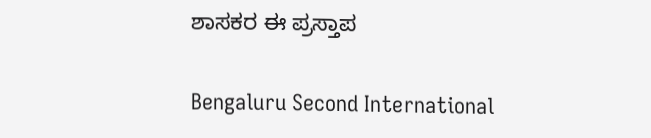ಶಾಸಕರ ಈ ಪ್ರಸ್ತಾಪ

Bengaluru Second International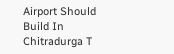Airport Should Build In Chitradurga T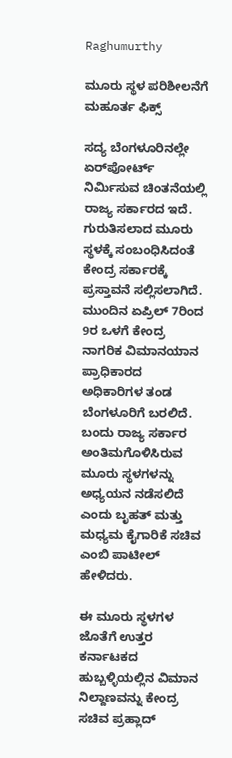Raghumurthy

ಮೂರು ಸ್ಥಳ ಪರಿಶೀಲನೆಗೆ ಮಹೂರ್ತ ಫಿಕ್ಸ್

ಸದ್ಯ ಬೆಂಗಳೂರಿನಲ್ಲೇ ಏರ್‌ಪೋರ್ಟ್ ನಿರ್ಮಿಸುವ ಚಿಂತನೆಯಲ್ಲಿ ರಾಜ್ಯ ಸರ್ಕಾರದ ಇದೆ. ಗುರುತಿಸಲಾದ ಮೂರು ಸ್ಥಳಕ್ಕೆ ಸಂಬಂಧಿಸಿದಂತೆ ಕೇಂದ್ರ ಸರ್ಕಾರಕ್ಕೆ ಪ್ರಸ್ತಾವನೆ ಸಲ್ಲಿಸಲಾಗಿದೆ. ಮುಂದಿನ ಏಪ್ರಿಲ್ 7ರಿಂದ 9ರ ಒಳಗೆ ಕೇಂದ್ರ ನಾಗರಿಕ ವಿಮಾನಯಾನ ಪ್ರಾಧಿಕಾರದ ಅಧಿಕಾರಿಗಳ ತಂಡ ಬೆಂಗಳೂರಿಗೆ ಬರಲಿದೆ. ಬಂದು ರಾಜ್ಯ ಸರ್ಕಾರ ಅಂತಿಮಗೊಳಿಸಿರುವ ಮೂರು ಸ್ಥಳಗಳನ್ನು ಅಧ್ಯಯನ ನಡೆಸಲಿದೆ ಎಂದು ಬೃಹತ್ ಮತ್ತು ಮಧ್ಯಮ ಕೈಗಾರಿಕೆ ಸಚಿವ ಎಂಬಿ ಪಾಟೀಲ್ ಹೇಳಿದರು.

ಈ ಮೂರು ಸ್ಥಳಗಳ ಜೊತೆಗೆ ಉತ್ತರ ಕರ್ನಾಟಕದ ಹುಬ್ಬಳ್ಳಿಯಲ್ಲಿನ ವಿಮಾನ ನಿಲ್ದಾಣವನ್ನು ಕೇಂದ್ರ ಸಚಿವ ಪ್ರಹ್ಲಾದ್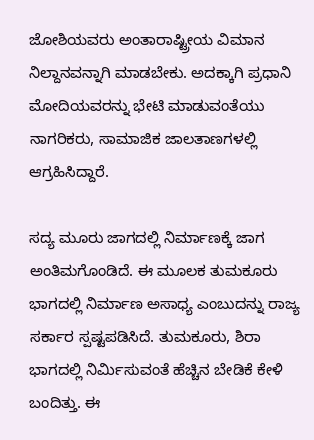ಜೋಶಿಯವರು ಅಂತಾರಾಷ್ಟ್ರೀಯ ವಿಮಾನ ನಿಲ್ದಾನವನ್ನಾಗಿ ಮಾಡಬೇಕು. ಅದಕ್ಕಾಗಿ ಪ್ರಧಾನಿ ಮೋದಿಯವರನ್ನು ಭೇಟಿ ಮಾಡುವಂತೆಯು ನಾಗರಿಕರು, ಸಾಮಾಜಿಕ ಜಾಲತಾಣಗಳಲ್ಲಿ ಆಗ್ರಹಿಸಿದ್ದಾರೆ.

ಸದ್ಯ ಮೂರು ಜಾಗದಲ್ಲಿ ನಿರ್ಮಾಣಕ್ಕೆ ಜಾಗ ಅಂತಿಮಗೊಂಡಿದೆ. ಈ ಮೂಲಕ ತುಮಕೂರು ಭಾಗದಲ್ಲಿ ನಿರ್ಮಾಣ ಅಸಾಧ್ಯ ಎಂಬುದನ್ನು ರಾಜ್ಯ ಸರ್ಕಾರ ಸ್ಪಷ್ಟಪಡಿಸಿದೆ. ತುಮಕೂರು, ಶಿರಾ ಭಾಗದಲ್ಲಿ ನಿರ್ಮಿಸುವಂತೆ ಹೆಚ್ಚಿನ ಬೇಡಿಕೆ ಕೇಳಿ ಬಂದಿತ್ತು. ಈ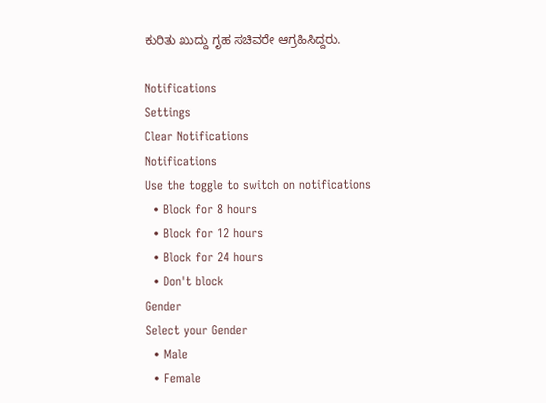ಕುರಿತು ಖುದ್ದು ಗೃಹ ಸಚಿವರೇ ಆಗ್ರಹಿಸಿದ್ದರು.

Notifications
Settings
Clear Notifications
Notifications
Use the toggle to switch on notifications
  • Block for 8 hours
  • Block for 12 hours
  • Block for 24 hours
  • Don't block
Gender
Select your Gender
  • Male
  • Female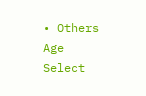• Others
Age
Select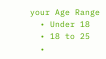your Age Range
  • Under 18
  • 18 to 25
  •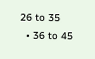26 to 35
  • 36 to 45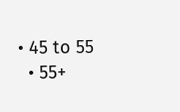• 45 to 55
  • 55+